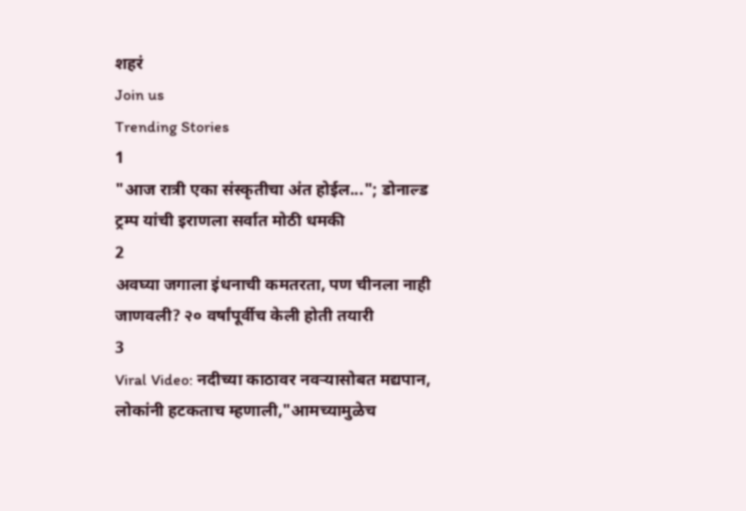शहरं
Join us
Trending Stories
1
"आज रात्री एका संस्कृतीचा अंत होईल..."; डोनाल्ड ट्रम्प यांची इराणला सर्वात मोठी धमकी
2
अवघ्या जगाला इंधनाची कमतरता, पण चीनला नाही जाणवली? २० वर्षांपूर्वीच केली होती तयारी
3
Viral Video: नदीच्या काठावर नवऱ्यासोबत मद्यपान, लोकांनी हटकताच म्हणाली,"आमच्यामुळेच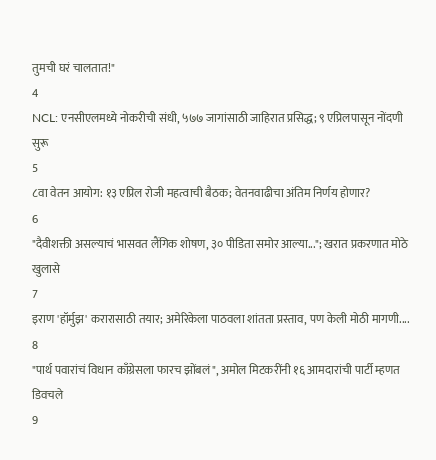तुमची घरं चालतात!"
4
NCL: एनसीएलमध्ये नोकरीची संधी, ५७७ जागांसाठी जाहिरात प्रसिद्ध; ९ एप्रिलपासून नोंदणी सुरू
5
८वा वेतन आयोग: १३ एप्रिल रोजी महत्वाची बैठक; वेतनवाढीचा अंतिम निर्णय होणार?
6
"दैवीशक्ती असल्याचं भासवत लैंगिक शोषण, ३० पीडिता समोर आल्या..."; खरात प्रकरणात मोठे खुलासे
7
इराण 'हॉर्मुझ' करारासाठी तयार; अमेरिकेला पाठवला शांतता प्रस्ताव, पण केली मोठी मागणी....
8
"पार्थ पवारांचं विधान काँग्रेसला फारच झोंबलं", अमोल मिटकरींनी १६ आमदारांची पार्टी म्हणत डिवचले
9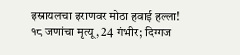इस्रायलचा इराणवर मोठा हवाई हल्ला! १८ जणांचा मृत्यू, 24 गंभीर; दिग्गज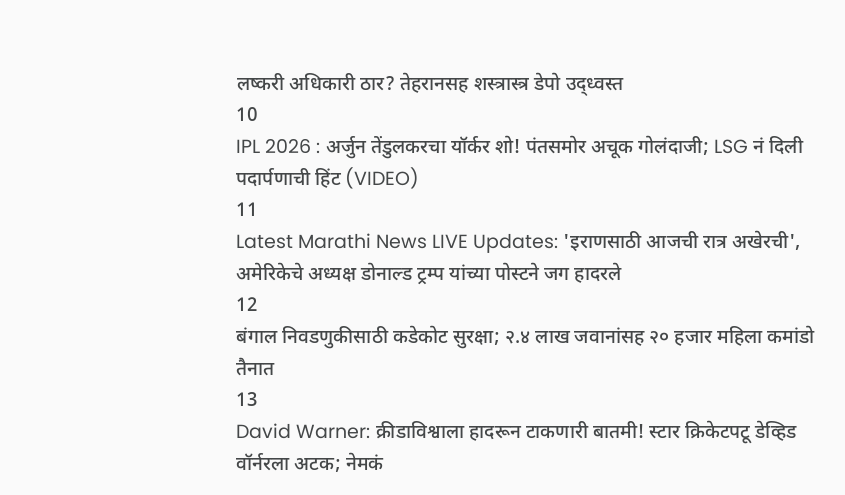लष्करी अधिकारी ठार? तेहरानसह शस्त्रास्त्र डेपो उद्ध्वस्त
10
IPL 2026 : अर्जुन तेंडुलकरचा यॉर्कर शो! पंतसमोर अचूक गोलंदाजी; LSG नं दिली पदार्पणाची हिंट (VIDEO)
11
Latest Marathi News LIVE Updates: 'इराणसाठी आजची रात्र अखेरची', अमेरिकेचे अध्यक्ष डोनाल्ड ट्रम्प यांच्या पोस्टने जग हादरले
12
बंगाल निवडणुकीसाठी कडेकोट सुरक्षा; २.४ लाख जवानांसह २० हजार महिला कमांडो तैनात
13
David Warner: क्रीडाविश्वाला हादरून टाकणारी बातमी! स्टार क्रिकेटपटू डेव्हिड वॉर्नरला अटक; नेमकं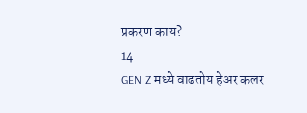प्रकरण काय?
14
GEN Z मध्ये वाढतोय हेअर कलर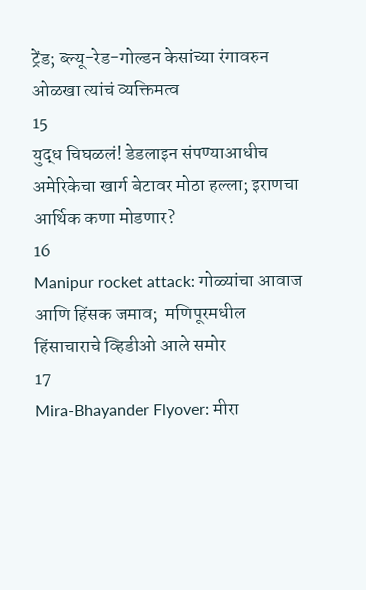ट्रेंड; ब्ल्यू-रेड-गोल्डन केसांच्या रंगावरुन ओळखा त्यांचं व्यक्तिमत्व
15
युद्ध चिघळलं! डेडलाइन संपण्याआधीच अमेरिकेचा खार्ग बेटावर मोठा हल्ला; इराणचा आर्थिक कणा मोडणार?
16
Manipur rocket attack: गोळ्यांचा आवाज आणि हिंसक जमाव;  मणिपूरमधील हिंसाचाराचे व्हिडीओ आले समोर
17
Mira-Bhayander Flyover: मीरा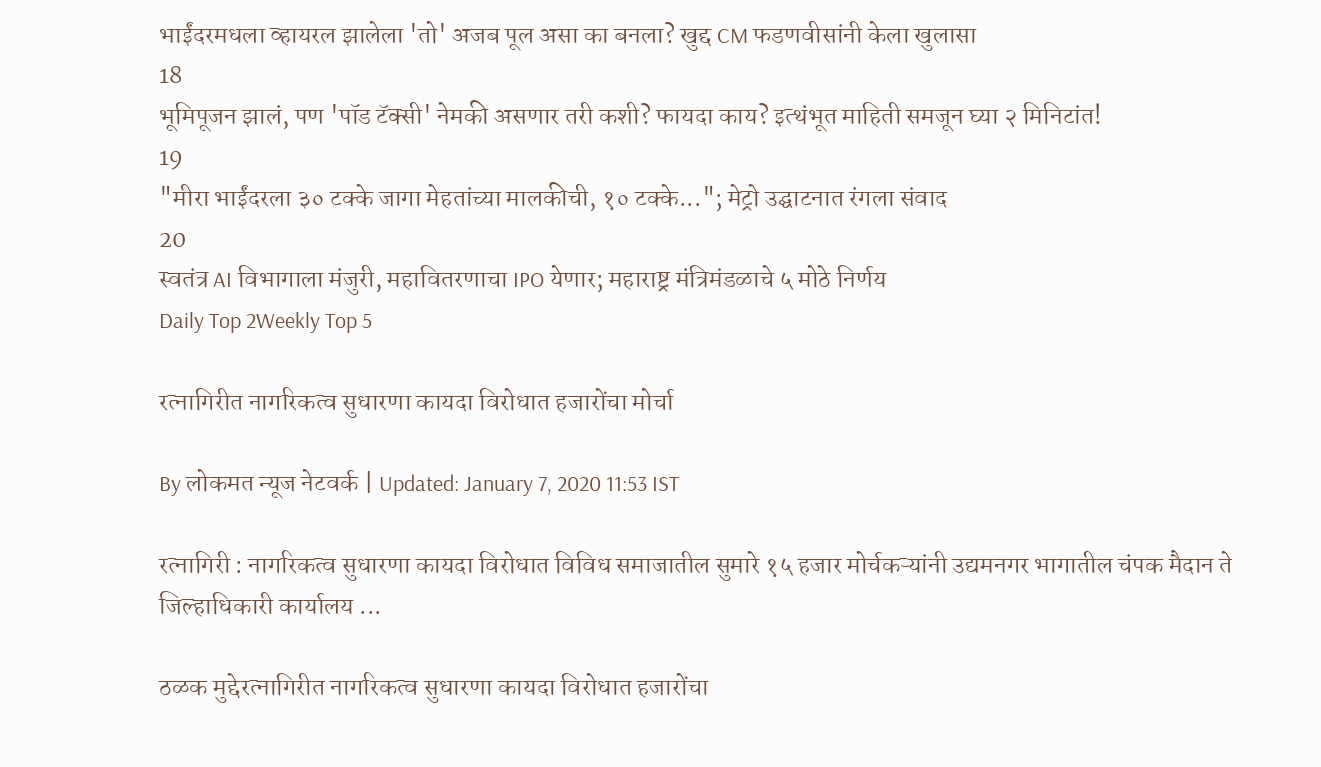भाईंदरमधला व्हायरल झालेला 'तो' अजब पूल असा का बनला? खुद्द CM फडणवीसांनी केला खुलासा
18
भूमिपूजन झालं, पण 'पॉड टॅक्सी' नेमकी असणार तरी कशी? फायदा काय? इत्थंभूत माहिती समजून घ्या २ मिनिटांत!
19
"मीरा भाईंदरला ३० टक्के जागा मेहतांच्या मालकीची, १० टक्के..."; मेट्रो उद्घाटनात रंगला संवाद
20
स्वतंत्र AI विभागाला मंजुरी, महावितरणाचा IPO येणार; महाराष्ट्र मंत्रिमंडळाचे ५ मोठे निर्णय
Daily Top 2Weekly Top 5

रत्नागिरीत नागरिकत्व सुधारणा कायदा विरोधात हजारोंचा मोर्चा

By लोकमत न्यूज नेटवर्क | Updated: January 7, 2020 11:53 IST

रत्नागिरी : नागरिकत्व सुधारणा कायदा विरोधात विविध समाजातील सुमारे १५ हजार मोर्चकऱ्यांनी उद्यमनगर भागातील चंपक मैदान ते जिल्हाधिकारी कार्यालय ...

ठळक मुद्देरत्नागिरीत नागरिकत्व सुधारणा कायदा विरोधात हजारोंचा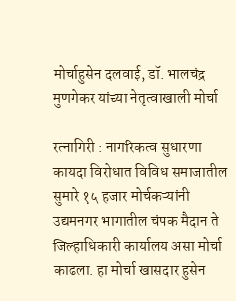मोर्चाहुसेन दलवाई, डॉ. भालचंद्र मुणगेकर यांच्या नेतृत्वाखाली मोर्चा

रत्नागिरी : नागरिकत्व सुधारणा कायदा विरोधात विविध समाजातील सुमारे १५ हजार मोर्चकऱ्यांनी उद्यमनगर भागातील चंपक मैदान ते जिल्हाधिकारी कार्यालय असा मोर्चा काढला. हा मोर्चा खासदार हुसेन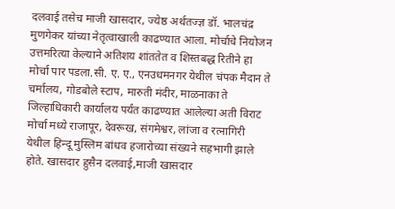दलवाई तसेच माजी खासदार, ज्येष्ठ अर्थतज्ज्ञ डॉ. भालचंद्र मुणगेकर यांच्या नेतृत्वाखाली काढण्यात आला. मोर्चाचे नियोजन उत्तमरित्या केल्याने अतिशय शांततेत व शिस्तबद्ध रितीने हा मोर्चा पार पडला.सी. ए. ए., एनउधमनगर येथील चंपक मैदान ते चर्मालय, गोडबोले स्टाप, मारुती मंदीर, माळनाका ते जिल्हाधिकारी कार्यालय पर्यंत काढण्यात आलेल्या अती विराट मोर्चा मध्ये राजापूर, देवरूख, संगमेश्वर, लांजा व रत्नागिरी येथील हिन्दू मुस्लिम बांधव हजारोच्या संख्यने सहभागी झाले होते. खासदार हुसैन दलवाई,माजी खासदार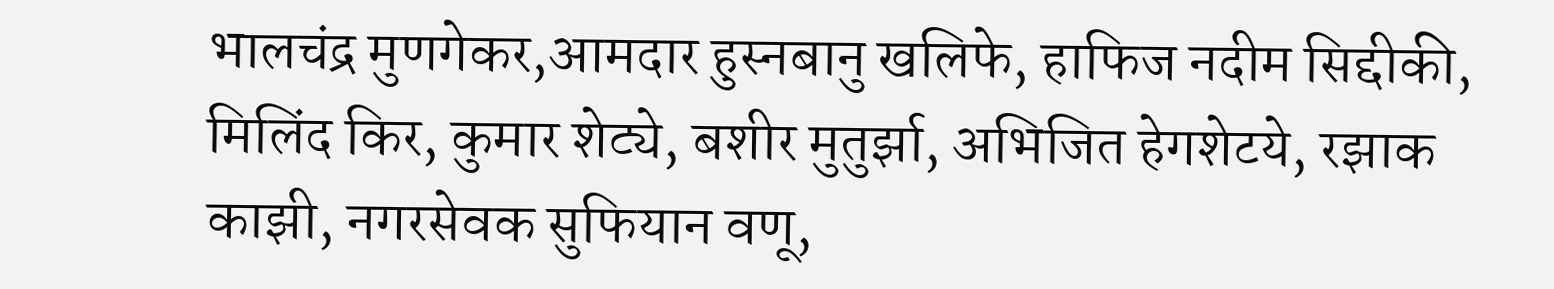भालचंद्र मुणगेकर,आमदार हुस्नबानु खलिफे, हाफिज नदीम सिद्दीकी, मिलिंद किर, कुमार शेट्ये, बशीर मुतुर्झा, अभिजित हेगशेटये, रझाक काझी, नगरसेवक सुफियान वणू,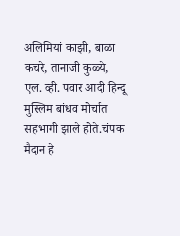अलिमियां काझी, बाळा कचरे, तानाजी कुळ्ये, एल. व्ही. पवार आदी हिन्दू मुस्लिम बांधव मोर्चात सहभागी झाले होते.चंपक मैदान हे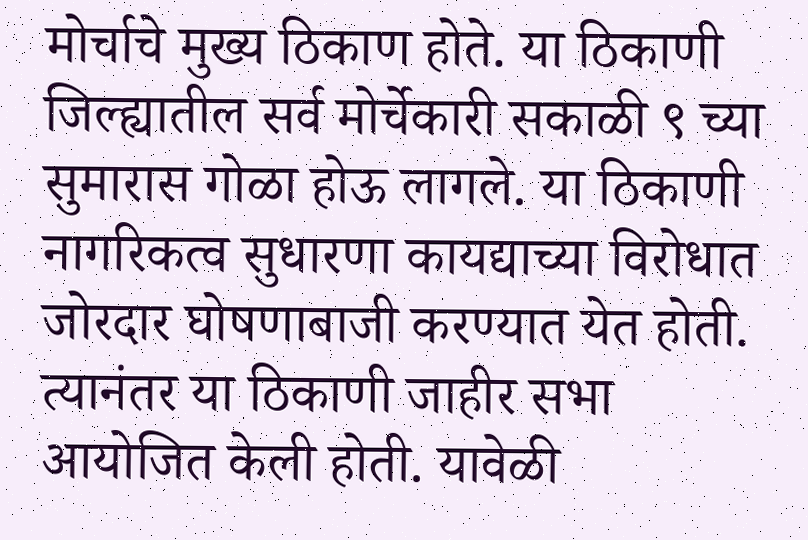मोर्चाचे मुख्य ठिकाण होते. या ठिकाणी जिल्ह्यातील सर्व मोर्चेकारी सकाळी ९ च्या सुमारास गोळा होऊ लागले. या ठिकाणी नागरिकत्व सुधारणा कायद्याच्या विरोधात जोरदार घोषणाबाजी करण्यात येत होती. त्यानंतर या ठिकाणी जाहीर सभा आयोजित केली होती. यावेळी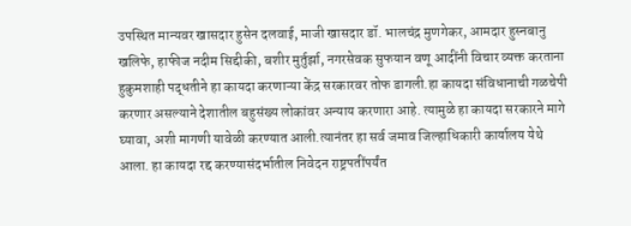उपस्थित मान्यवर खासदार हुसेन दलवाई, माजी खासदार डॉ. भालचंद्र मुणगेकर, आमदार हुस्नबानु खलिफे, हाफीज नदीम सिद्दीकी, बशीर मुर्तुर्झा, नगरसेवक सुफयान वणू आदींनी विचार व्यक्त करताना हुकुमशाही पद्धतीने हा कायदा करणाऱ्या केंद्र सरकारवर तोफ डागली.हा कायदा संविधानाची गळचेपी करणार असल्याने देशातील बहुसंख्य लोकांवर अन्याय करणारा आहे. त्यामुळे हा कायदा सरकारने मागे घ्यावा, अशी मागणी यावेळी करण्यात आली.त्यानंतर हा सर्व जमाव जिल्हाधिकारी कार्यालय येथे आला. हा कायदा रद्द करण्यासंदर्भातील निवेदन राष्ट्रपतींपर्यंत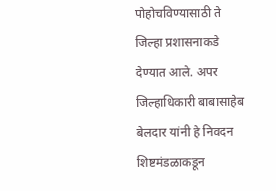पोहोचविण्यासाठी ते जिल्हा प्रशासनाकडे देण्यात आले. अपर जिल्हाधिकारी बाबासाहेब बेलदार यांनी हे निवदन शिष्टमंडळाकडून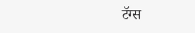टॅग्स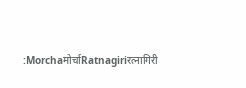:Morchaमोर्चाRatnagiriरत्नागिरी